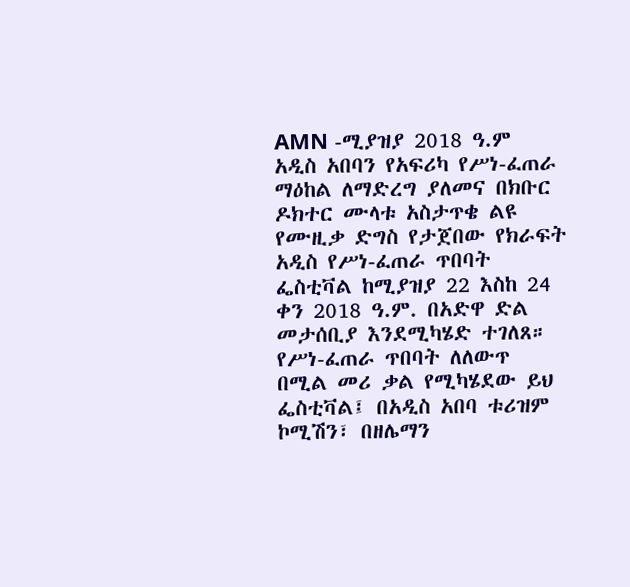AMN -ሚያዝያ 2018 ዓ.ም
አዲስ አበባን የአፍሪካ የሥነ-ፈጠራ ማዕከል ለማድረግ ያለመና በክቡር ዶክተር ሙላቱ አስታጥቄ ልዩ የሙዚቃ ድግስ የታጀበው የክራፍት አዲስ የሥነ-ፈጠራ ጥበባት ፌስቲቫል ከሚያዝያ 22 እስከ 24 ቀን 2018 ዓ.ም. በአድዋ ድል መታሰቢያ እንደሚካሄድ ተገለጸ።
የሥነ-ፈጠራ ጥበባት ለለውጥ በሚል መሪ ቃል የሚካሄደው ይህ ፌስቲቫል፤ በአዲስ አበባ ቱሪዝም ኮሚሽን፣ በዘሌማን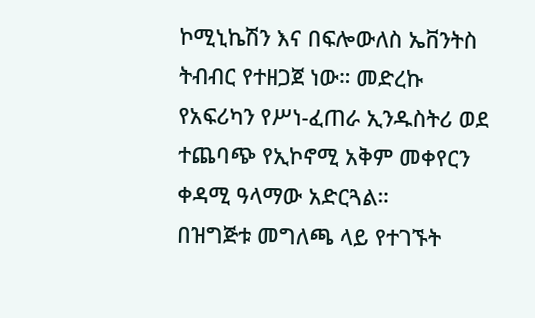ኮሚኒኬሽን እና በፍሎውለስ ኤቨንትስ ትብብር የተዘጋጀ ነው። መድረኩ የአፍሪካን የሥነ-ፈጠራ ኢንዱስትሪ ወደ ተጨባጭ የኢኮኖሚ አቅም መቀየርን ቀዳሚ ዓላማው አድርጓል።
በዝግጅቱ መግለጫ ላይ የተገኙት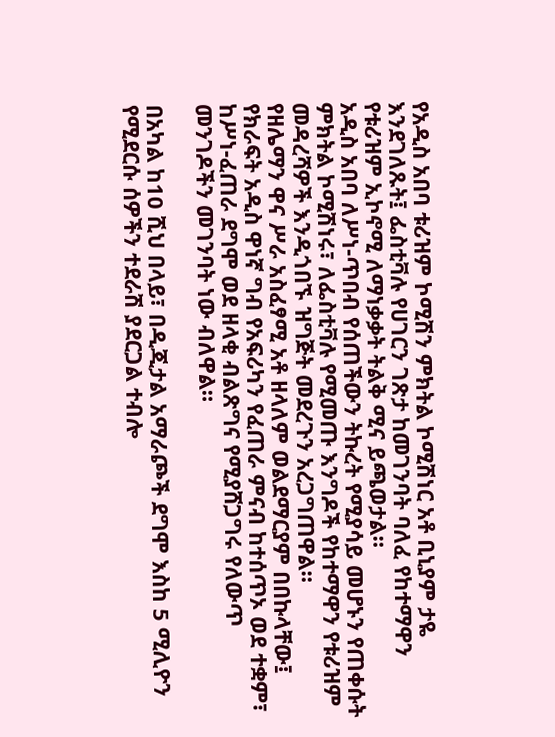የአዲስ አበባ ቱሪዝም ኮሚሽን ምክትል ኮሚሽነር አቶ ቢኒያም ታዬ እንደገለጹት፤ ፌስቲቫሉ የሀገርን ገጽታ ከመገንባት ባለፈ የከተማዋን የቱሪዝም ኢኮኖሚ ለማነቃቃት ትልቅ ሚና ይጫወታል።
አዲስ አበባ ለሥነ-ጥበብ የሰጠችውን ትኩረት የሚያሳይ መሆኑን የጠቀሱት ምክትል ኮሚሽነሩ፣ ለፌስቲቫሉ የሚመጡ እንግዶች የከተማዋን የቱሪዝም መዳረሻዎች እንዲጎበኙ ዝግጅት መደረጉን አረጋግጠዋል።
የዘሌማን ዋና ሥራ አስፈፃሚ አቶ ዘላለም ወልደማርያም በበኩላቸው፤ የክራፍት አዲስ ዋነኛ ግብ የአፍሪካን የፈጠራ ምናብ ከተሰጥኦ ወደ ተቋም፣ ከሥነ-ፈጠራ ደግሞ ወደ ዘላቂ ብልጽግና የሚያሸጋግሩ የለውጥ መንገዶችን መገንባት ነው ብለዋል።

በአካል ከ10 ሺህ በላይ፣ በዲጂታል አማራጮች ደግሞ እስከ 5 ሚሊዮን የሚደርሱ ሰዎችን ተደራሽ ያደርጋል ተብሎ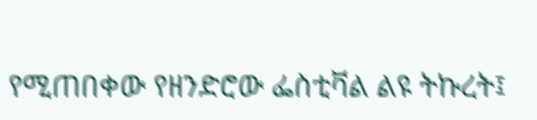የሚጠበቀው የዘንድሮው ፌስቲቫል ልዩ ትኩረት፤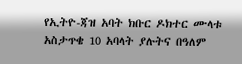የኢትዮ-ጃዝ አባት ክቡር ዶክተር ሙላቱ አስታጥቄ 10 አባላት ያሉትና በዓለም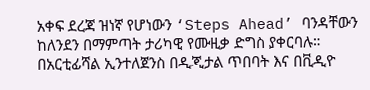አቀፍ ደረጃ ዝነኛ የሆነውን ‘Steps Ahead’ ባንዳቸውን ከለንደን በማምጣት ታሪካዊ የሙዚቃ ድግስ ያቀርባሉ።
በአርቲፊሻል ኢንተለጀንስ በዲጂታል ጥበባት እና በቪዲዮ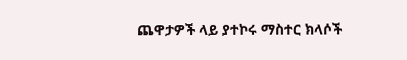ጨዋታዎች ላይ ያተኮሩ ማስተር ክላሶች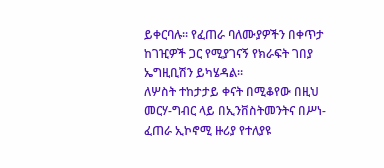ይቀርባሉ። የፈጠራ ባለሙያዎችን በቀጥታ ከገዢዎች ጋር የሚያገናኝ የክራፍት ገበያ ኤግዚቢሽን ይካሄዳል።
ለሦስት ተከታታይ ቀናት በሚቆየው በዚህ መርሃ-ግብር ላይ በኢንቨስትመንትና በሥነ-ፈጠራ ኢኮኖሚ ዙሪያ የተለያዩ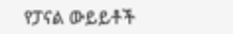የፓናል ውይይቶች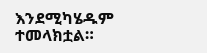እንደሚካሄዱም ተመላክቷል።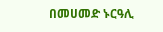በመሀመድ ኑርዓሊ